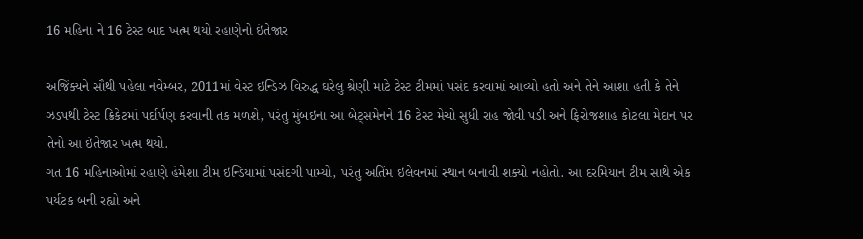16 મહિના ને 16 ટેસ્ટ બાદ ખત્મ થયો રહાણેનો ઇંતેજાર

અજિંક્યને સૌથી પહેલા નવેમ્બર, 2011માં વેસ્ટ ઇન્ડિઝ વિરુદ્ધ ઘરેલુ શ્રેણી માટે ટેસ્ટ ટીમમાં પસંદ કરવામાં આવ્યો હતો અને તેને આશા હતી કે તેને ઝડપથી ટેસ્ટ ક્રિકેટમાં પર્દાર્પણ કરવાની તક મળશે, પરંતુ મુંબઇના આ બેટ્સમેનને 16 ટેસ્ટ મેચો સુધી રાહ જોવી પડી અને ફિરોજશાહ કોટલા મેદાન પર તેનો આ ઇંતેજાર ખત્મ થયો.
ગત 16 મહિનાઓમાં રહાણે હંમેશા ટીમ ઇન્ડિયામાં પસંદગી પામ્યો, પરંતુ અતિંમ ઇલેવનમાં સ્થાન બનાવી શક્યો નહોતો. આ દરમિયાન ટીમ સાથે એક પર્યટક બની રહ્યો અને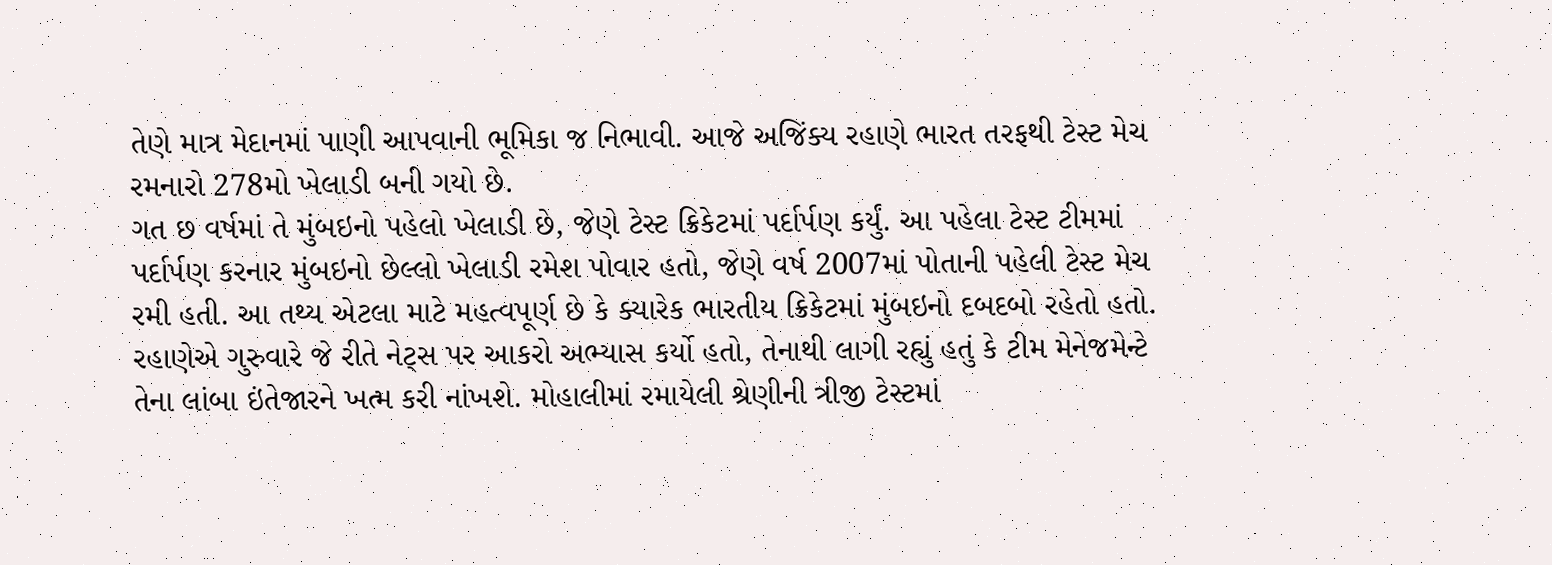તેણે માત્ર મેદાનમાં પાણી આપવાની ભૂમિકા જ નિભાવી. આજે અજિંક્ય રહાણે ભારત તરફથી ટેસ્ટ મેચ રમનારો 278મો ખેલાડી બની ગયો છે.
ગત છ વર્ષમાં તે મુંબઇનો પહેલો ખેલાડી છે, જેણે ટેસ્ટ ક્રિકેટમાં પર્દાર્પણ કર્યું. આ પહેલા ટેસ્ટ ટીમમાં પર્દાર્પણ કરનાર મુંબઇનો છેલ્લો ખેલાડી રમેશ પોવાર હતો, જેણે વર્ષ 2007માં પોતાની પહેલી ટેસ્ટ મેચ રમી હતી. આ તથ્ય એટલા માટે મહત્વપૂર્ણ છે કે ક્યારેક ભારતીય ક્રિકેટમાં મુંબઇનો દબદબો રહેતો હતો.
રહાણેએ ગુરુવારે જે રીતે નેટ્સ પર આકરો અભ્યાસ કર્યો હતો, તેનાથી લાગી રહ્યું હતું કે ટીમ મેનેજમેન્ટે તેના લાંબા ઇંતેજારને ખત્મ કરી નાંખશે. મોહાલીમાં રમાયેલી શ્રેણીની ત્રીજી ટેસ્ટમાં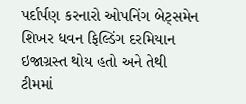પર્દાર્પણ કરનારો ઓપનિંગ બેટ્સમેન શિખર ધવન ફિલ્ડિંગ દરમિયાન ઇજાગ્રસ્ત થોય હતો અને તેથી ટીમમાં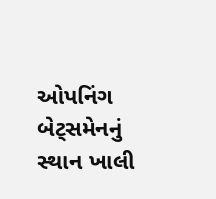ઓપનિંગ બેટ્સમેનનું સ્થાન ખાલી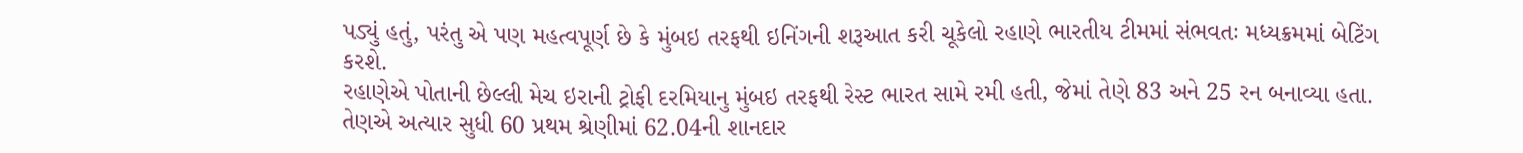પડ્યું હતું, પરંતુ એ પણ મહત્વપૂર્ણ છે કે મુંબઇ તરફથી ઇનિંગની શરૂઆત કરી ચૂકેલો રહાણે ભારતીય ટીમમાં સંભવતઃ મધ્યક્રમમાં બેટિંગ કરશે.
રહાણેએ પોતાની છેલ્લી મેચ ઇરાની ટ્રોફી દરમિયાનુ મુંબઇ તરફથી રેસ્ટ ભારત સામે રમી હતી, જેમાં તેણે 83 અને 25 રન બનાવ્યા હતા. તેણએ અત્યાર સુધી 60 પ્રથમ શ્રેણીમાં 62.04ની શાનદાર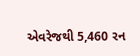એવરેજથી 5,460 રન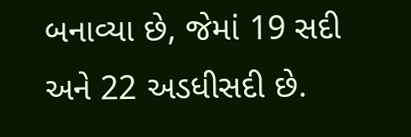બનાવ્યા છે, જેમાં 19 સદી અને 22 અડધીસદી છે.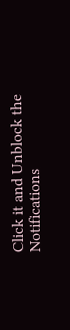Click it and Unblock the Notifications